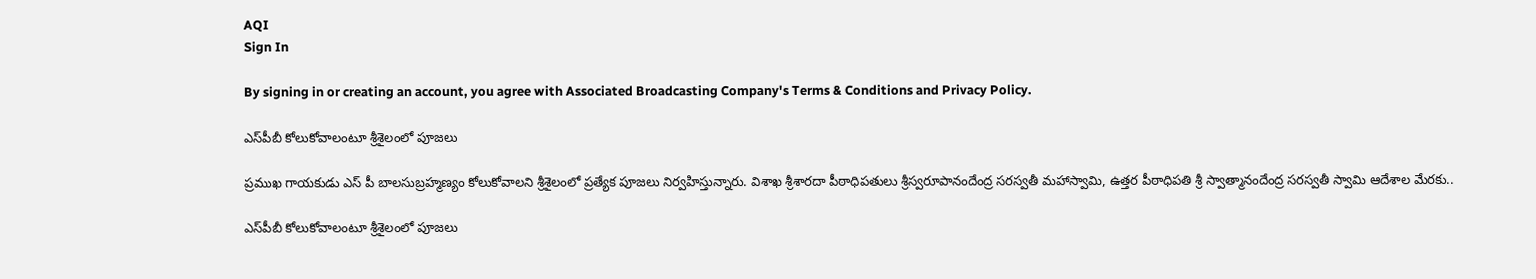AQI
Sign In

By signing in or creating an account, you agree with Associated Broadcasting Company's Terms & Conditions and Privacy Policy.

ఎస్‌పీబీ కోలుకోవాలంటూ శ్రీశైలంలో పూజలు

ప్రముఖ గాయకుడు ఎస్ పీ బాలసుబ్రహ్మణ్యం కోలుకోవాలని శ్రీశైలంలో ప్రత్యేక పూజలు నిర్వహిస్తున్నారు. విశాఖ శ్రీశారదా పీఠాధిపతులు శ్రీస్వరూపానందేంద్ర సరస్వతీ మహాస్వామి, ఉత్తర పీఠాధిపతి శ్రీ స్వాత్మానందేంద్ర సరస్వతీ స్వామి ఆదేశాల మేరకు..

ఎస్‌పీబీ కోలుకోవాలంటూ శ్రీశైలంలో పూజలు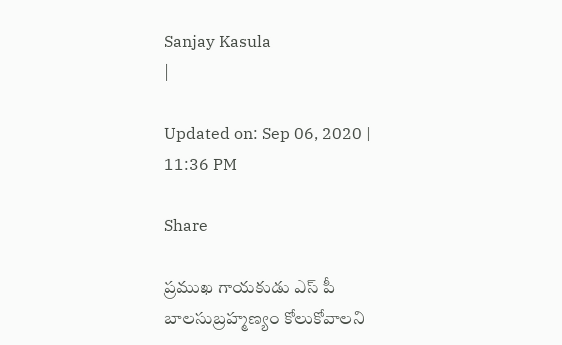Sanjay Kasula
|

Updated on: Sep 06, 2020 | 11:36 PM

Share

ప్రముఖ గాయకుడు ఎస్ పీ బాలసుబ్రహ్మణ్యం కోలుకోవాలని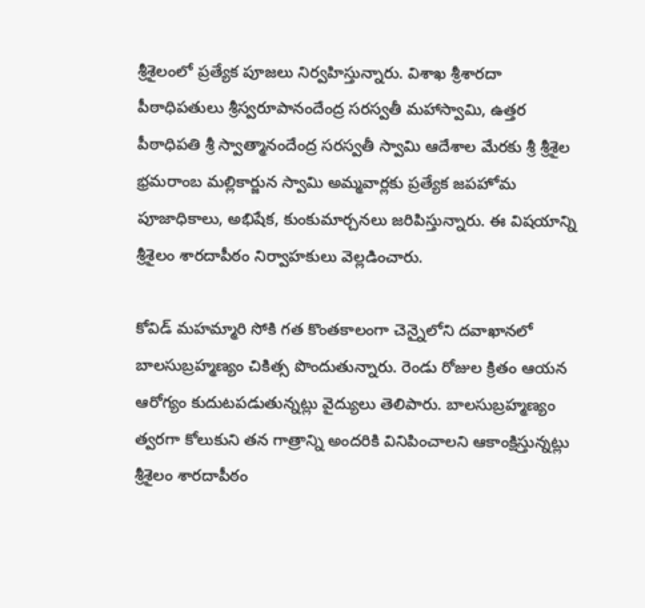శ్రీశైలంలో ప్రత్యేక పూజలు నిర్వహిస్తున్నారు. విశాఖ శ్రీశారదా పీఠాధిపతులు శ్రీస్వరూపానందేంద్ర సరస్వతీ మహాస్వామి, ఉత్తర పీఠాధిపతి శ్రీ స్వాత్మానందేంద్ర సరస్వతీ స్వామి ఆదేశాల మేరకు శ్రీ శ్రీశైల భ్రమరాంబ మల్లికార్జున స్వామి అమ్మవార్లకు ప్రత్యేక జపహోమ పూజాధికాలు, అభిషేక, కుంకుమార్చనలు జరిపిస్తున్నారు. ఈ విషయాన్ని శ్రీశైలం శారదాపీఠం నిర్వాహకులు వెల్లడించారు.

కోవిడ్ మహమ్మారి సోకి గత కొంతకాలంగా చెన్నైలోని దవాఖానలో బాలసుబ్రహ్మణ్యం చికిత్స పొందుతున్నారు. రెండు రోజుల క్రితం ఆయన ఆరోగ్యం కుదుటపడుతున్నట్లు వైద్యులు తెలిపారు. బాలసుబ్రహ్మణ్యం త్వరగా కోలుకుని తన గాత్రాన్ని అందరికి వినిపించాలని ఆకాంక్షిస్తున్నట్లు శ్రీశైలం శారదాపీఠం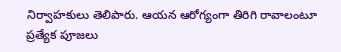నిర్వాహకులు తెలిపారు. ఆయన ఆరోగ్యంగా తిరిగి రావాలంటూ ప్రత్యేక పూజలు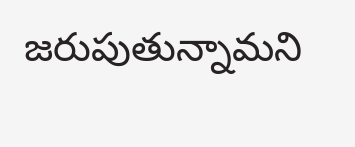జరుపుతున్నామని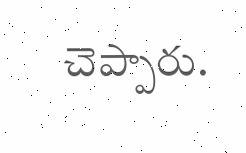చెప్పారు.